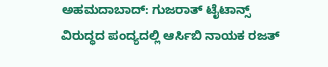ಅಹಮದಾಬಾದ್: ಗುಜರಾತ್ ಟೈಟಾನ್ಸ್ ವಿರುದ್ಧದ ಪಂದ್ಯದಲ್ಲಿ ಆರ್ಸಿಬಿ ನಾಯಕ ರಜತ್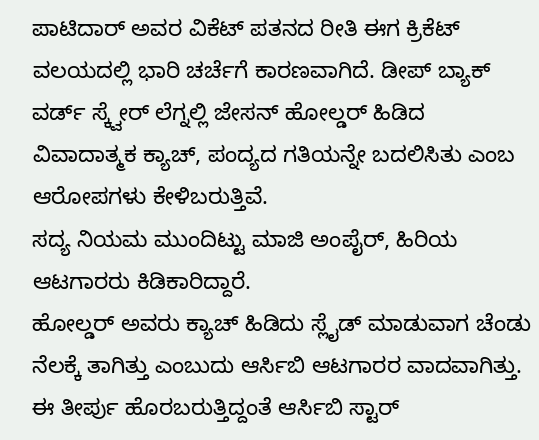ಪಾಟಿದಾರ್ ಅವರ ವಿಕೆಟ್ ಪತನದ ರೀತಿ ಈಗ ಕ್ರಿಕೆಟ್ ವಲಯದಲ್ಲಿ ಭಾರಿ ಚರ್ಚೆಗೆ ಕಾರಣವಾಗಿದೆ. ಡೀಪ್ ಬ್ಯಾಕ್ ವರ್ಡ್ ಸ್ಕ್ವೇರ್ ಲೆಗ್ನಲ್ಲಿ ಜೇಸನ್ ಹೋಲ್ಡರ್ ಹಿಡಿದ ವಿವಾದಾತ್ಮಕ ಕ್ಯಾಚ್, ಪಂದ್ಯದ ಗತಿಯನ್ನೇ ಬದಲಿಸಿತು ಎಂಬ ಆರೋಪಗಳು ಕೇಳಿಬರುತ್ತಿವೆ.
ಸದ್ಯ ನಿಯಮ ಮುಂದಿಟ್ಟು ಮಾಜಿ ಅಂಪೈರ್, ಹಿರಿಯ ಆಟಗಾರರು ಕಿಡಿಕಾರಿದ್ದಾರೆ.
ಹೋಲ್ಡರ್ ಅವರು ಕ್ಯಾಚ್ ಹಿಡಿದು ಸ್ಲೈಡ್ ಮಾಡುವಾಗ ಚೆಂಡು ನೆಲಕ್ಕೆ ತಾಗಿತ್ತು ಎಂಬುದು ಆರ್ಸಿಬಿ ಆಟಗಾರರ ವಾದವಾಗಿತ್ತು. ಈ ತೀರ್ಪು ಹೊರಬರುತ್ತಿದ್ದಂತೆ ಆರ್ಸಿಬಿ ಸ್ಟಾರ್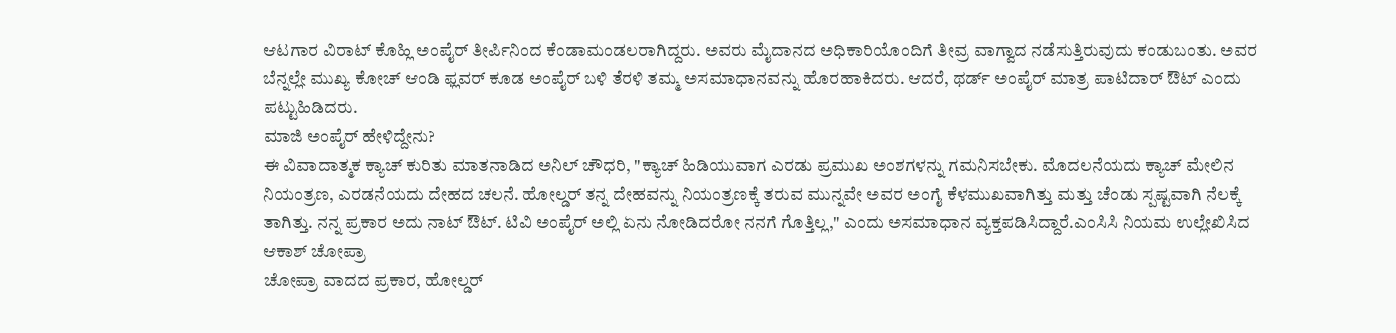ಆಟಗಾರ ವಿರಾಟ್ ಕೊಹ್ಲಿ ಅಂಪೈರ್ ತೀರ್ಪಿನಿಂದ ಕೆಂಡಾಮಂಡಲರಾಗಿದ್ದರು. ಅವರು ಮೈದಾನದ ಅಧಿಕಾರಿಯೊಂದಿಗೆ ತೀವ್ರ ವಾಗ್ವಾದ ನಡೆಸುತ್ತಿರುವುದು ಕಂಡುಬಂತು. ಅವರ ಬೆನ್ನಲ್ಲೇ ಮುಖ್ಯ ಕೋಚ್ ಆಂಡಿ ಫ್ಲವರ್ ಕೂಡ ಅಂಪೈರ್ ಬಳಿ ತೆರಳಿ ತಮ್ಮ ಅಸಮಾಧಾನವನ್ನು ಹೊರಹಾಕಿದರು. ಆದರೆ, ಥರ್ಡ್ ಅಂಪೈರ್ ಮಾತ್ರ ಪಾಟಿದಾರ್ ಔಟ್ ಎಂದು ಪಟ್ಟುಹಿಡಿದರು.
ಮಾಜಿ ಅಂಪೈರ್ ಹೇಳಿದ್ದೇನು?
ಈ ವಿವಾದಾತ್ಮಕ ಕ್ಯಾಚ್ ಕುರಿತು ಮಾತನಾಡಿದ ಅನಿಲ್ ಚೌಧರಿ, "ಕ್ಯಾಚ್ ಹಿಡಿಯುವಾಗ ಎರಡು ಪ್ರಮುಖ ಅಂಶಗಳನ್ನು ಗಮನಿಸಬೇಕು. ಮೊದಲನೆಯದು ಕ್ಯಾಚ್ ಮೇಲಿನ ನಿಯಂತ್ರಣ, ಎರಡನೆಯದು ದೇಹದ ಚಲನೆ. ಹೋಲ್ಡರ್ ತನ್ನ ದೇಹವನ್ನು ನಿಯಂತ್ರಣಕ್ಕೆ ತರುವ ಮುನ್ನವೇ ಅವರ ಅಂಗೈ ಕೆಳಮುಖವಾಗಿತ್ತು ಮತ್ತು ಚೆಂಡು ಸ್ಪಷ್ಟವಾಗಿ ನೆಲಕ್ಕೆ ತಾಗಿತ್ತು. ನನ್ನ ಪ್ರಕಾರ ಅದು ನಾಟ್ ಔಟ್. ಟಿವಿ ಅಂಪೈರ್ ಅಲ್ಲಿ ಏನು ನೋಡಿದರೋ ನನಗೆ ಗೊತ್ತಿಲ್ಲ," ಎಂದು ಅಸಮಾಧಾನ ವ್ಯಕ್ತಪಡಿಸಿದ್ದಾರೆ.ಎಂಸಿಸಿ ನಿಯಮ ಉಲ್ಲೇಖಿಸಿದ ಆಕಾಶ್ ಚೋಪ್ರಾ
ಚೋಪ್ರಾ ವಾದದ ಪ್ರಕಾರ, ಹೋಲ್ಡರ್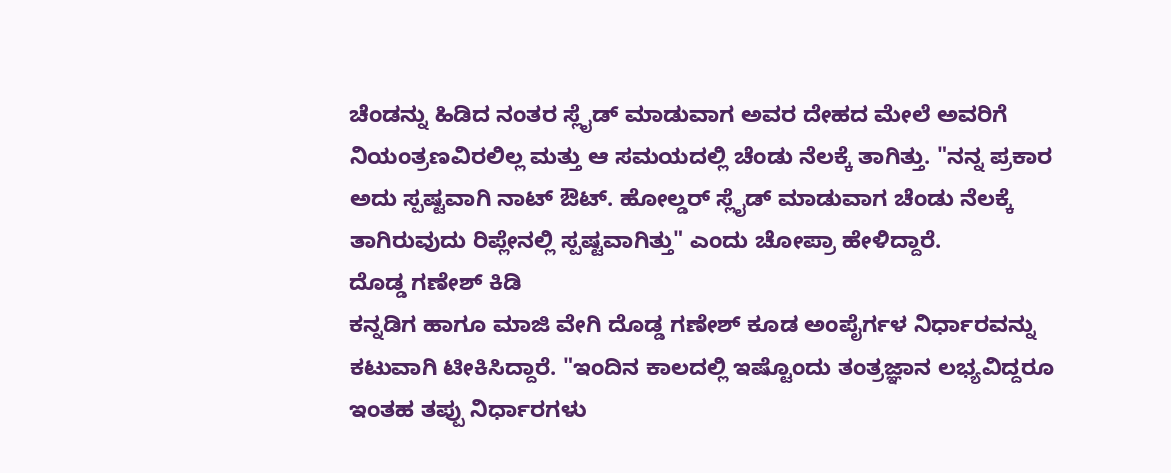ಚೆಂಡನ್ನು ಹಿಡಿದ ನಂತರ ಸ್ಲೈಡ್ ಮಾಡುವಾಗ ಅವರ ದೇಹದ ಮೇಲೆ ಅವರಿಗೆ ನಿಯಂತ್ರಣವಿರಲಿಲ್ಲ ಮತ್ತು ಆ ಸಮಯದಲ್ಲಿ ಚೆಂಡು ನೆಲಕ್ಕೆ ತಾಗಿತ್ತು. "ನನ್ನ ಪ್ರಕಾರ ಅದು ಸ್ಪಷ್ಟವಾಗಿ ನಾಟ್ ಔಟ್. ಹೋಲ್ಡರ್ ಸ್ಲೈಡ್ ಮಾಡುವಾಗ ಚೆಂಡು ನೆಲಕ್ಕೆ ತಾಗಿರುವುದು ರಿಪ್ಲೇನಲ್ಲಿ ಸ್ಪಷ್ಟವಾಗಿತ್ತು" ಎಂದು ಚೋಪ್ರಾ ಹೇಳಿದ್ದಾರೆ.
ದೊಡ್ಡ ಗಣೇಶ್ ಕಿಡಿ
ಕನ್ನಡಿಗ ಹಾಗೂ ಮಾಜಿ ವೇಗಿ ದೊಡ್ಡ ಗಣೇಶ್ ಕೂಡ ಅಂಪೈರ್ಗಳ ನಿರ್ಧಾರವನ್ನು ಕಟುವಾಗಿ ಟೀಕಿಸಿದ್ದಾರೆ. "ಇಂದಿನ ಕಾಲದಲ್ಲಿ ಇಷ್ಟೊಂದು ತಂತ್ರಜ್ಞಾನ ಲಭ್ಯವಿದ್ದರೂ ಇಂತಹ ತಪ್ಪು ನಿರ್ಧಾರಗಳು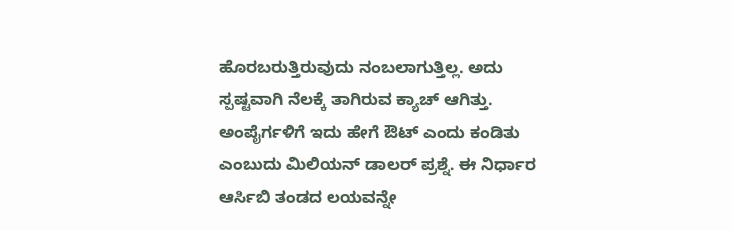ಹೊರಬರುತ್ತಿರುವುದು ನಂಬಲಾಗುತ್ತಿಲ್ಲ. ಅದು ಸ್ಪಷ್ಟವಾಗಿ ನೆಲಕ್ಕೆ ತಾಗಿರುವ ಕ್ಯಾಚ್ ಆಗಿತ್ತು. ಅಂಪೈರ್ಗಳಿಗೆ ಇದು ಹೇಗೆ ಔಟ್ ಎಂದು ಕಂಡಿತು ಎಂಬುದು ಮಿಲಿಯನ್ ಡಾಲರ್ ಪ್ರಶ್ನೆ. ಈ ನಿರ್ಧಾರ ಆರ್ಸಿಬಿ ತಂಡದ ಲಯವನ್ನೇ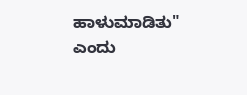ಹಾಳುಮಾಡಿತು" ಎಂದು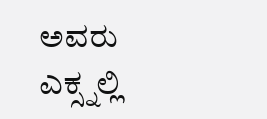ಅವರು ಎಕ್ಸ್ನಲ್ಲಿ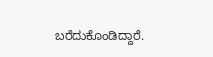ಬರೆದುಕೊಂಡಿದ್ದಾರೆ.